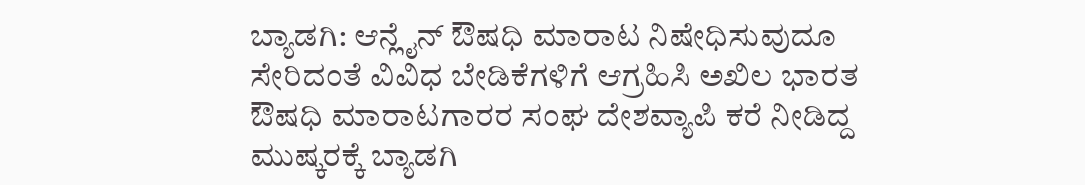ಬ್ಯಾಡಗಿ: ಆನ್ಲೈನ್ ಔಷಧಿ ಮಾರಾಟ ನಿಷೇಧಿಸುವುದೂ ಸೇರಿದಂತೆ ವಿವಿಧ ಬೇಡಿಕೆಗಳಿಗೆ ಆಗ್ರಹಿಸಿ ಅಖಿಲ ಭಾರತ ಔಷಧಿ ಮಾರಾಟಗಾರರ ಸಂಘ ದೇಶವ್ಯಾಪಿ ಕರೆ ನೀಡಿದ್ದ ಮುಷ್ಕರಕ್ಕೆ ಬ್ಯಾಡಗಿ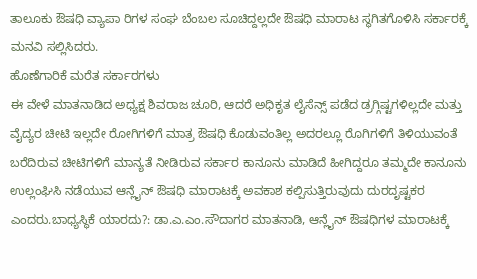ತಾಲೂಕು ಔಷಧಿ ವ್ಯಾಪಾ ರಿಗಳ ಸಂಘ ಬೆಂಬಲ ಸೂಚಿದ್ದಲ್ಲದೇ ಔಷಧಿ ಮಾರಾಟ ಸ್ಥಗಿತಗೊಳಿಸಿ ಸರ್ಕಾರಕ್ಕೆ ಮನವಿ ಸಲ್ಲಿಸಿದರು.
ಹೊಣೆಗಾರಿಕೆ ಮರೆತ ಸರ್ಕಾರಗಳು
ಈ ವೇಳೆ ಮಾತನಾಡಿದ ಅಧ್ಯಕ್ಷ ಶಿವರಾಜ ಚೂರಿ, ಆದರೆ ಅಧಿಕೃತ ಲೈಸೆನ್ಸ್ ಪಡೆದ ಡ್ರಗ್ಗಿಷ್ಟಗಳಿಲ್ಲದೇ ಮತ್ತು ವೈದ್ಯರ ಚೀಟಿ ಇಲ್ಲದೇ ರೋಗಿಗಳಿಗೆ ಮಾತ್ರ ಔಷಧಿ ಕೊಡುವಂತಿಲ್ಲ ಅದರಲ್ಲೂ ರೊಗಿಗಳಿಗೆ ತಿಳಿಯುವಂತೆ ಬರೆದಿರುವ ಚೀಟಿಗಳಿಗೆ ಮಾನ್ಯತೆ ನೀಡಿರುವ ಸರ್ಕಾರ ಕಾನೂನು ಮಾಡಿದೆ ಹೀಗಿದ್ದರೂ ತಮ್ಮದೇ ಕಾನೂನು ಉಲ್ಲಂಘಿಸಿ ನಡೆಯುವ ಆನ್ಲೈನ್ ಔಷಧಿ ಮಾರಾಟಕ್ಕೆ ಅವಕಾಶ ಕಲ್ಪಿಸುತ್ತಿರುವುದು ದುರದೃಷ್ಟಕರ ಎಂದರು.ಬಾಧ್ಯಸ್ಥಿಕೆ ಯಾರದು?: ಡಾ.ಎ.ಎಂ.ಸೌದಾಗರ ಮಾತನಾಡಿ, ಆನ್ಲೈನ್ ಔಷಧಿಗಳ ಮಾರಾಟಕ್ಕೆ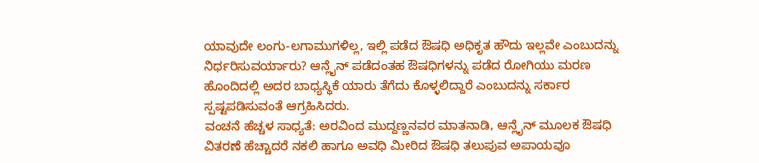ಯಾವುದೇ ಲಂಗು-ಲಗಾಮುಗಳಿಲ್ಲ, ಇಲ್ಲಿ ಪಡೆದ ಔಷಧಿ ಅಧಿಕೃತ ಹೌದು ಇಲ್ಲವೇ ಎಂಬುದನ್ನು ನಿರ್ಧರಿಸುವರ್ಯಾರು? ಆನ್ಲೈನ್ ಪಡೆದಂತಹ ಔಷಧಿಗಳನ್ನು ಪಡೆದ ರೋಗಿಯು ಮರಣ ಹೊಂದಿದಲ್ಲಿ ಅದರ ಬಾಧ್ಯಸ್ಥಿಕೆ ಯಾರು ತೆಗೆದು ಕೊಳ್ಳಲಿದ್ದಾರೆ ಎಂಬುದನ್ನು ಸರ್ಕಾರ ಸ್ಪಷ್ಟಪಡಿಸುವಂತೆ ಆಗ್ರಹಿಸಿದರು.
ವಂಚನೆ ಹೆಚ್ಚಳ ಸಾಧ್ಯತೆ: ಅರವಿಂದ ಮುದ್ದಣ್ಣನವರ ಮಾತನಾಡಿ, ಆನ್ಲೈನ್ ಮೂಲಕ ಔಷಧಿ ವಿತರಣೆ ಹೆಚ್ಚಾದರೆ ನಕಲಿ ಹಾಗೂ ಅವಧಿ ಮೀರಿದ ಔಷಧಿ ತಲುಪುವ ಅಪಾಯವೂ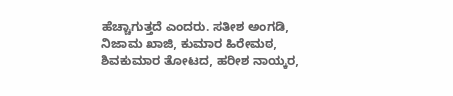ಹೆಚ್ಚಾಗುತ್ತದೆ ಎಂದರು. ಸತೀಶ ಅಂಗಡಿ, ನಿಜಾಮ ಖಾಜಿ, ಕುಮಾರ ಹಿರೇಮಠ, ಶಿವಕುಮಾರ ತೋಟದ, ಹರೀಶ ನಾಯ್ಕರ,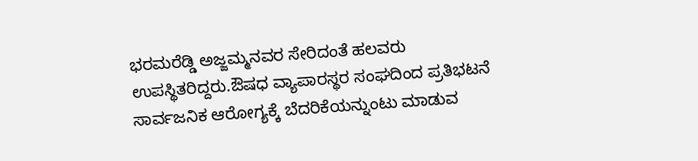ಭರಮರೆಡ್ಡಿ ಅಜ್ಜಮ್ಮನವರ ಸೇರಿದಂತೆ ಹಲವರು ಉಪಸ್ಥಿತರಿದ್ದರು.ಔಷಧ ವ್ಯಾಪಾರಸ್ಥರ ಸಂಘದಿಂದ ಪ್ರತಿಭಟನೆ
ಸಾರ್ವಜನಿಕ ಆರೋಗ್ಯಕ್ಕೆ ಬೆದರಿಕೆಯನ್ನುಂಟು ಮಾಡುವ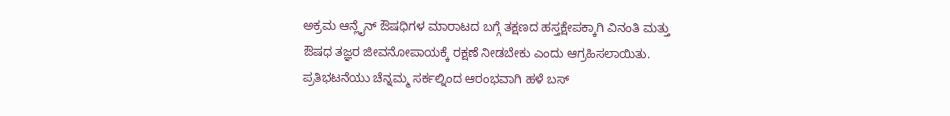ಅಕ್ರಮ ಆನ್ಲೈನ್ ಔಷಧಿಗಳ ಮಾರಾಟದ ಬಗ್ಗೆ ತಕ್ಷಣದ ಹಸ್ತಕ್ಷೇಪಕ್ಕಾಗಿ ವಿನಂತಿ ಮತ್ತು ಔಷಧ ತಜ್ಞರ ಜೀವನೋಪಾಯಕ್ಕೆ ರಕ್ಷಣೆ ನೀಡಬೇಕು ಎಂದು ಆಗ್ರಹಿಸಲಾಯಿತು. ಪ್ರತಿಭಟನೆಯು ಚೆನ್ನಮ್ಮ ಸರ್ಕಲ್ನಿಂದ ಆರಂಭವಾಗಿ ಹಳೆ ಬಸ್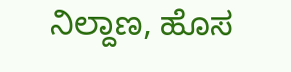ನಿಲ್ದಾಣ, ಹೊಸ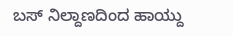ಬಸ್ ನಿಲ್ದಾಣದಿಂದ ಹಾಯ್ದು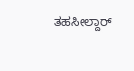ತಹಸೀಲ್ದಾರ್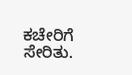ಕಚೇರಿಗೆ ಸೇರಿತು.